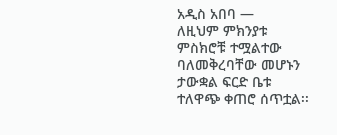አዲስ አበባ —
ለዚህም ምክንያቱ ምስክሮቹ ተሟልተው ባለመቅረባቸው መሆኑን ታውቋል ፍርድ ቤቱ ተለዋጭ ቀጠሮ ሰጥቷል፡፡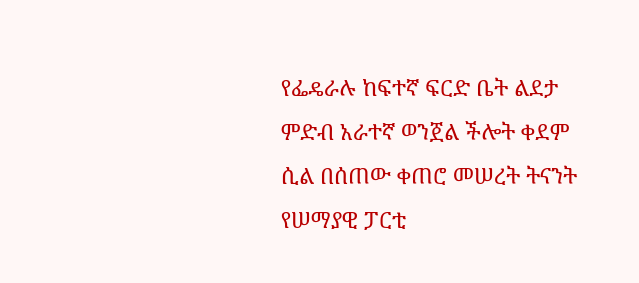የፌዴራሉ ከፍተኛ ፍርድ ቤት ልደታ ምድብ አራተኛ ወንጀል ችሎት ቀደም ሲል በሰጠው ቀጠሮ መሠረት ትናንት የሠማያዊ ፓርቲ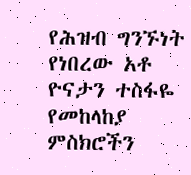የሕዝብ ግንኙነት የነበረው አቶ ዮናታን ተስፋዬ የመከላከያ ምስክሮችን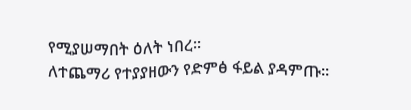የሚያሠማበት ዕለት ነበረ፡፡
ለተጨማሪ የተያያዘውን የድምፅ ፋይል ያዳምጡ፡፡